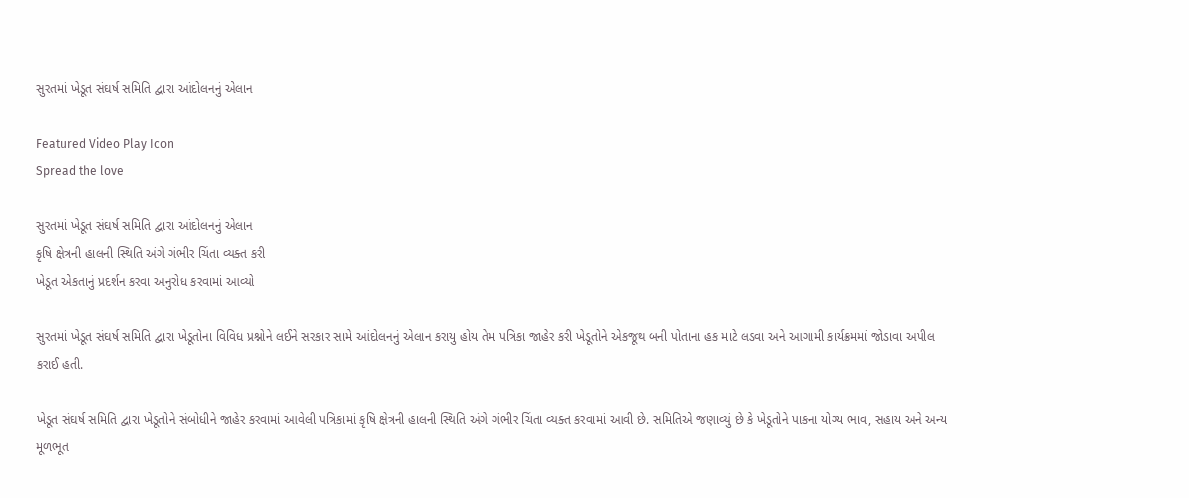સુરતમાં ખેડૂત સંઘર્ષ સમિતિ દ્વારા આંદોલનનું એલાન

Featured Video Play Icon
Spread the love

સુરતમાં ખેડૂત સંઘર્ષ સમિતિ દ્વારા આંદોલનનું એલાન
કૃષિ ક્ષેત્રની હાલની સ્થિતિ અંગે ગંભીર ચિંતા વ્યક્ત કરી
ખેડૂત એકતાનું પ્રદર્શન કરવા અનુરોધ કરવામાં આવ્યો

સુરતમાં ખેડૂત સંઘર્ષ સમિતિ દ્વારા ખેડૂતોના વિવિધ પ્રશ્નોને લઈને સરકાર સામે આંદોલનનું એલાન કરાયુ હોય તેમ પત્રિકા જાહેર કરી ખેડૂતોને એકજૂથ બની પોતાના હક માટે લડવા અને આગામી કાર્યક્રમમાં જોડાવા અપીલ કરાઈ હતી.

ખેડૂત સંઘર્ષ સમિતિ દ્વારા ખેડૂતોને સંબોધીને જાહેર કરવામાં આવેલી પત્રિકામાં કૃષિ ક્ષેત્રની હાલની સ્થિતિ અંગે ગંભીર ચિંતા વ્યક્ત કરવામાં આવી છે. સમિતિએ જણાવ્યું છે કે ખેડૂતોને પાકના યોગ્ય ભાવ, સહાય અને અન્ય મૂળભૂત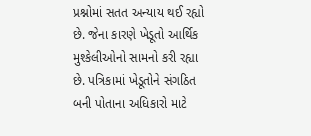પ્રશ્નોમાં સતત અન્યાય થઈ રહ્યો છે. જેના કારણે ખેડૂતો આર્થિક મુશ્કેલીઓનો સામનો કરી રહ્યા છે. પત્રિકામાં ખેડૂતોને સંગઠિત બની પોતાના અધિકારો માટે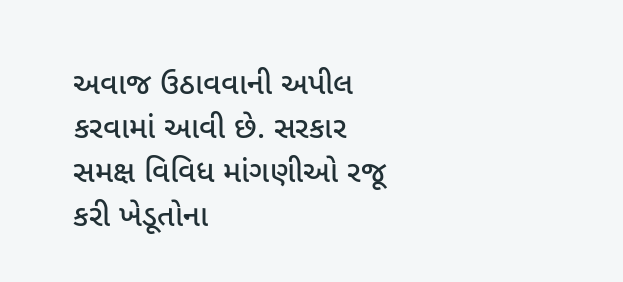અવાજ ઉઠાવવાની અપીલ કરવામાં આવી છે. સરકાર સમક્ષ વિવિધ માંગણીઓ રજૂ કરી ખેડૂતોના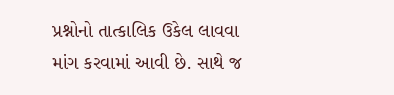પ્રશ્નોનો તાત્કાલિક ઉકેલ લાવવા માંગ કરવામાં આવી છે. સાથે જ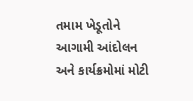તમામ ખેડૂતોને આગામી આંદોલન અને કાર્યક્રમોમાં મોટી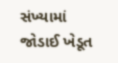સંખ્યામાં જોડાઈ ખેડૂત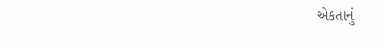એકતાનું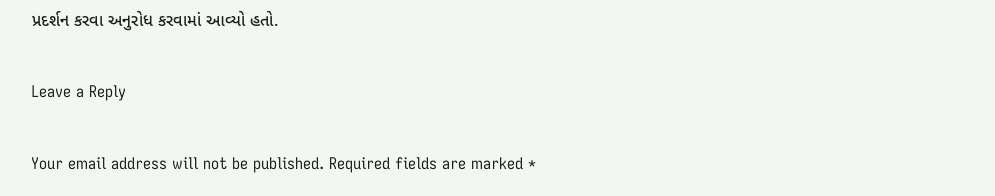પ્રદર્શન કરવા અનુરોધ કરવામાં આવ્યો હતો.

Leave a Reply

Your email address will not be published. Required fields are marked *